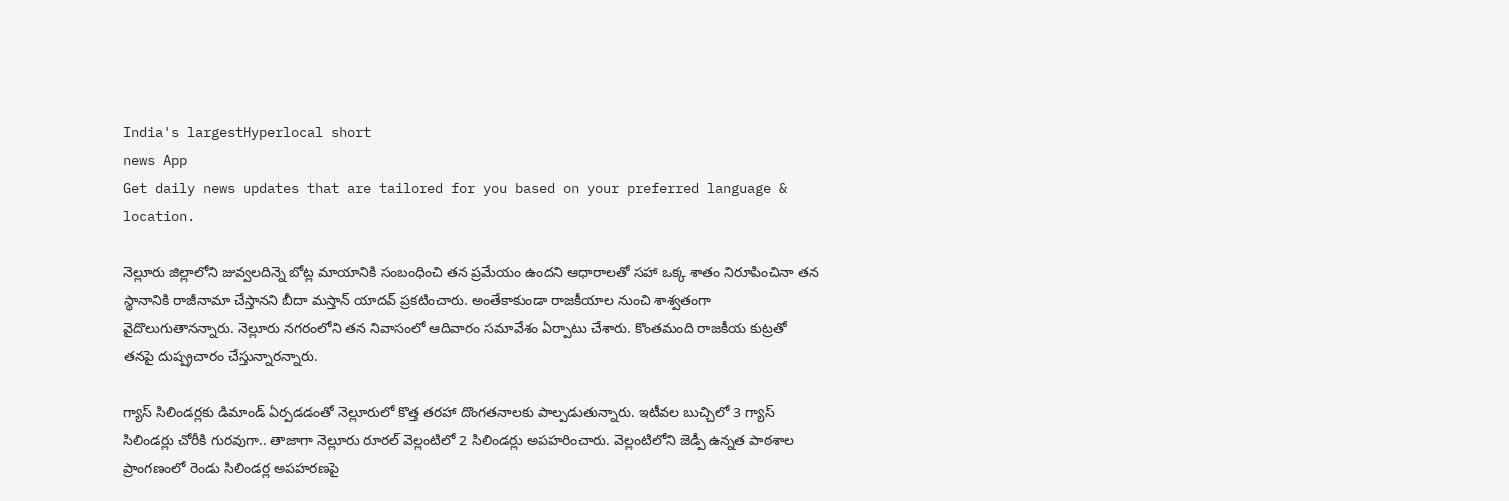India's largestHyperlocal short
news App
Get daily news updates that are tailored for you based on your preferred language & location.

నెల్లూరు జిల్లాలోని జువ్వలదిన్నె బోట్ల మాయానికి సంబంధించి తన ప్రమేయం ఉందని ఆధారాలతో సహా ఒక్క శాతం నిరూపించినా తన స్థానానికి రాజీనామా చేస్తానని బీదా మస్తాన్ యాదవ్ ప్రకటించారు. అంతేకాకుండా రాజకీయాల నుంచి శాశ్వతంగా వైదొలుగుతానన్నారు. నెల్లూరు నగరంలోని తన నివాసంలో ఆదివారం సమావేశం ఏర్పాటు చేశారు. కొంతమంది రాజకీయ కుట్రతో తనపై దుష్ప్రచారం చేస్తున్నారన్నారు.

గ్యాస్ సిలిండర్లకు డిమాండ్ ఏర్పడడంతో నెల్లూరులో కొత్త తరహా దొంగతనాలకు పాల్పడుతున్నారు. ఇటీవల బుచ్చిలో 3 గ్యాస్ సిలిండర్లు చోరీకి గురవుగా.. తాజాగా నెల్లూరు రూరల్ వెల్లంటిలో 2 సిలిండర్లు అపహరించారు. వెల్లంటిలోని జెడ్పీ ఉన్నత పాఠశాల ప్రాంగణంలో రెండు సిలిండర్ల అపహరణపై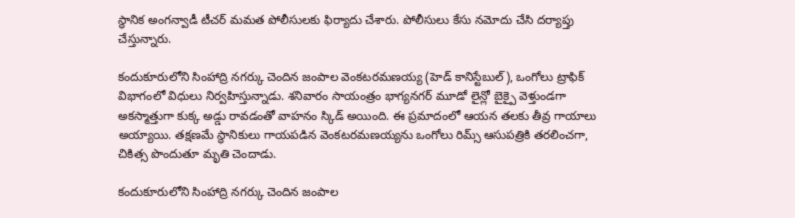స్థానిక అంగన్వాడీ టీచర్ మమత పోలీసులకు ఫిర్యాదు చేశారు. పోలీసులు కేసు నమోదు చేసి దర్యాప్తు చేస్తున్నారు.

కందుకూరులోని సింహాద్రి నగర్కు చెందిన జంపాల వెంకటరమణయ్య (హెడ్ కానిస్టేబుల్), ఒంగోలు ట్రాఫిక్ విభాగంలో విధులు నిర్వహిస్తున్నాడు. శనివారం సాయంత్రం భాగ్యనగర్ మూడో లైన్లో బైక్పై వెళ్తుండగా అకస్మాత్తుగా కుక్క అడ్డు రావడంతో వాహనం స్కిడ్ అయింది. ఈ ప్రమాదంలో ఆయన తలకు తీవ్ర గాయాలు అయ్యాయి. తక్షణమే స్థానికులు గాయపడిన వెంకటరమణయ్యను ఒంగోలు రిమ్స్ ఆసుపత్రికి తరలించగా, చికిత్స పొందుతూ మృతి చెందాడు.

కందుకూరులోని సింహాద్రి నగర్కు చెందిన జంపాల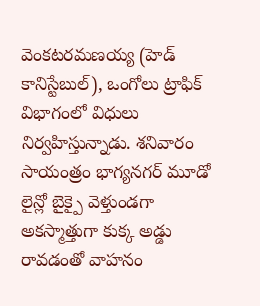వెంకటరమణయ్య (హెడ్ కానిస్టేబుల్), ఒంగోలు ట్రాఫిక్ విభాగంలో విధులు నిర్వహిస్తున్నాడు. శనివారం సాయంత్రం భాగ్యనగర్ మూడో లైన్లో బైక్పై వెళ్తుండగా అకస్మాత్తుగా కుక్క అడ్డు రావడంతో వాహనం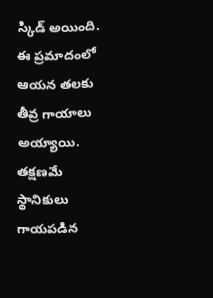స్కిడ్ అయింది. ఈ ప్రమాదంలో ఆయన తలకు తీవ్ర గాయాలు అయ్యాయి. తక్షణమే స్థానికులు గాయపడిన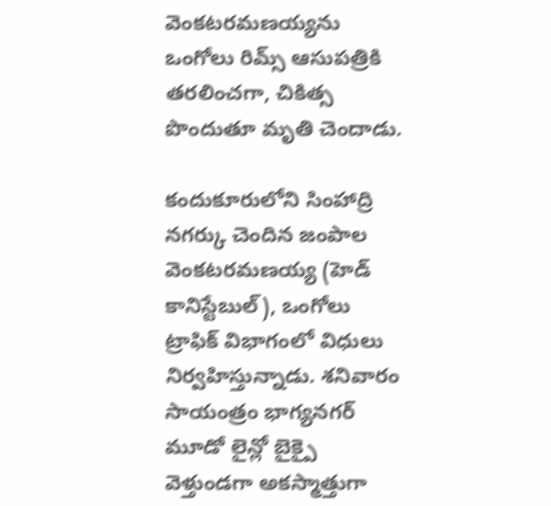వెంకటరమణయ్యను ఒంగోలు రిమ్స్ ఆసుపత్రికి తరలించగా, చికిత్స పొందుతూ మృతి చెందాడు.

కందుకూరులోని సింహాద్రి నగర్కు చెందిన జంపాల వెంకటరమణయ్య (హెడ్ కానిస్టేబుల్), ఒంగోలు ట్రాఫిక్ విభాగంలో విధులు నిర్వహిస్తున్నాడు. శనివారం సాయంత్రం భాగ్యనగర్ మూడో లైన్లో బైక్పై వెళ్తుండగా అకస్మాత్తుగా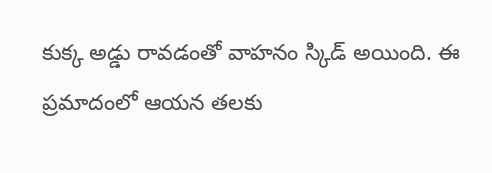కుక్క అడ్డు రావడంతో వాహనం స్కిడ్ అయింది. ఈ ప్రమాదంలో ఆయన తలకు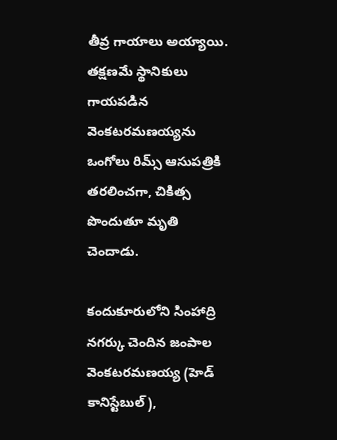తీవ్ర గాయాలు అయ్యాయి. తక్షణమే స్థానికులు గాయపడిన వెంకటరమణయ్యను ఒంగోలు రిమ్స్ ఆసుపత్రికి తరలించగా, చికిత్స పొందుతూ మృతి చెందాడు.

కందుకూరులోని సింహాద్రి నగర్కు చెందిన జంపాల వెంకటరమణయ్య (హెడ్ కానిస్టేబుల్),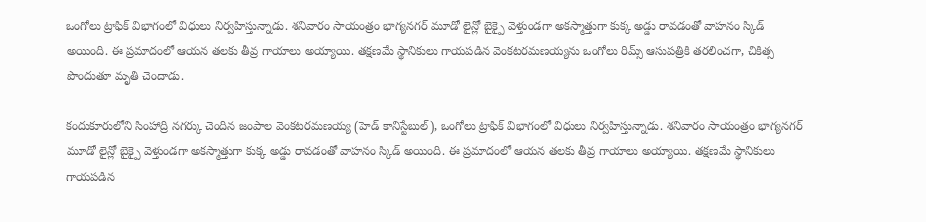ఒంగోలు ట్రాఫిక్ విభాగంలో విధులు నిర్వహిస్తున్నాడు. శనివారం సాయంత్రం భాగ్యనగర్ మూడో లైన్లో బైక్పై వెళ్తుండగా అకస్మాత్తుగా కుక్క అడ్డు రావడంతో వాహనం స్కిడ్ అయింది. ఈ ప్రమాదంలో ఆయన తలకు తీవ్ర గాయాలు అయ్యాయి. తక్షణమే స్థానికులు గాయపడిన వెంకటరమణయ్యను ఒంగోలు రిమ్స్ ఆసుపత్రికి తరలించగా, చికిత్స పొందుతూ మృతి చెందాడు.

కందుకూరులోని సింహాద్రి నగర్కు చెందిన జంపాల వెంకటరమణయ్య (హెడ్ కానిస్టేబుల్), ఒంగోలు ట్రాఫిక్ విభాగంలో విధులు నిర్వహిస్తున్నాడు. శనివారం సాయంత్రం భాగ్యనగర్ మూడో లైన్లో బైక్పై వెళ్తుండగా అకస్మాత్తుగా కుక్క అడ్డు రావడంతో వాహనం స్కిడ్ అయింది. ఈ ప్రమాదంలో ఆయన తలకు తీవ్ర గాయాలు అయ్యాయి. తక్షణమే స్థానికులు గాయపడిన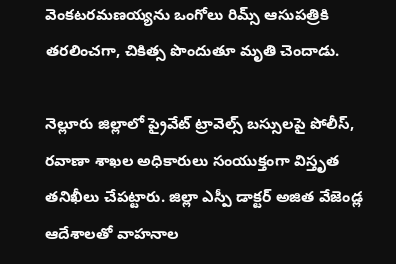వెంకటరమణయ్యను ఒంగోలు రిమ్స్ ఆసుపత్రికి తరలించగా, చికిత్స పొందుతూ మృతి చెందాడు.

నెల్లూరు జిల్లాలో ప్రైవేట్ ట్రావెల్స్ బస్సులపై పోలీస్, రవాణా శాఖల అధికారులు సంయుక్తంగా విస్తృత తనిఖీలు చేపట్టారు. జిల్లా ఎస్పీ డాక్టర్ అజిత వేజెండ్ల ఆదేశాలతో వాహనాల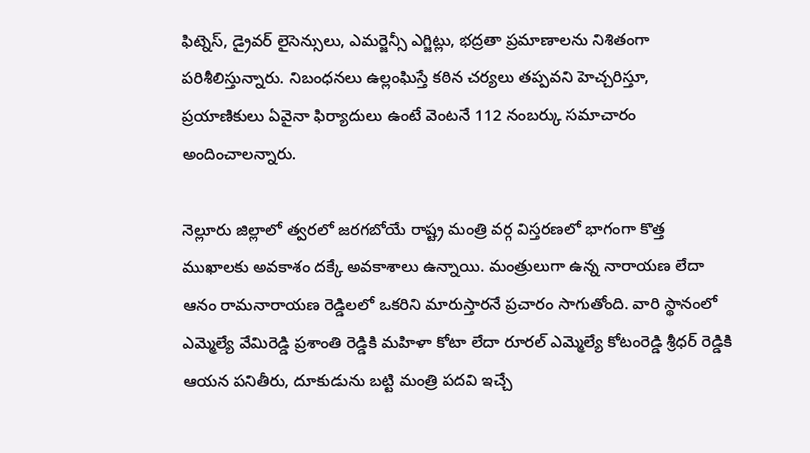ఫిట్నెస్, డ్రైవర్ లైసెన్సులు, ఎమర్జెన్సీ ఎగ్జిట్లు, భద్రతా ప్రమాణాలను నిశితంగా పరిశీలిస్తున్నారు. నిబంధనలు ఉల్లంఘిస్తే కఠిన చర్యలు తప్పవని హెచ్చరిస్తూ, ప్రయాణికులు ఏవైనా ఫిర్యాదులు ఉంటే వెంటనే 112 నంబర్కు సమాచారం అందించాలన్నారు.

నెల్లూరు జిల్లాలో త్వరలో జరగబోయే రాష్ట్ర మంత్రి వర్గ విస్తరణలో భాగంగా కొత్త ముఖాలకు అవకాశం దక్కే అవకాశాలు ఉన్నాయి. మంత్రులుగా ఉన్న నారాయణ లేదా ఆనం రామనారాయణ రెడ్డిలలో ఒకరిని మారుస్తారనే ప్రచారం సాగుతోంది. వారి స్థానంలో ఎమ్మెల్యే వేమిరెడ్డి ప్రశాంతి రెడ్డికి మహిళా కోటా లేదా రూరల్ ఎమ్మెల్యే కోటంరెడ్డి శ్రీధర్ రెడ్డికి ఆయన పనితీరు, దూకుడును బట్టి మంత్రి పదవి ఇచ్చే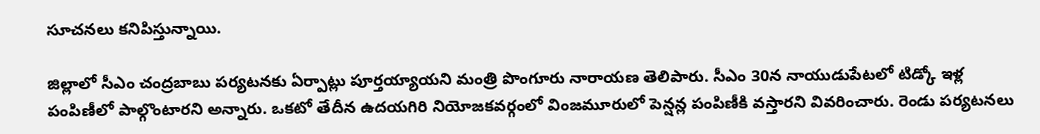సూచనలు కనిపిస్తున్నాయి.

జిల్లాలో సీఎం చంద్రబాబు పర్యటనకు ఏర్పాట్లు పూర్తయ్యాయని మంత్రి పొంగూరు నారాయణ తెలిపారు. సీఎం 30న నాయుడుపేటలో టిడ్కో ఇళ్ల పంపిణీలో పాల్గొంటారని అన్నారు. ఒకటో తేదీన ఉదయగిరి నియోజకవర్గంలో వింజమూరులో పెన్షన్ల పంపిణీకి వస్తారని వివరించారు. రెండు పర్యటనలు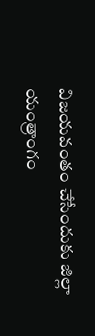విజయవంతం చేసేందుకు జిల్లా యంత్రాంగం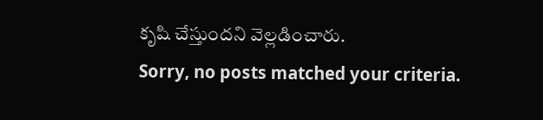కృషి చేస్తుందని వెల్లడించారు.
Sorry, no posts matched your criteria.